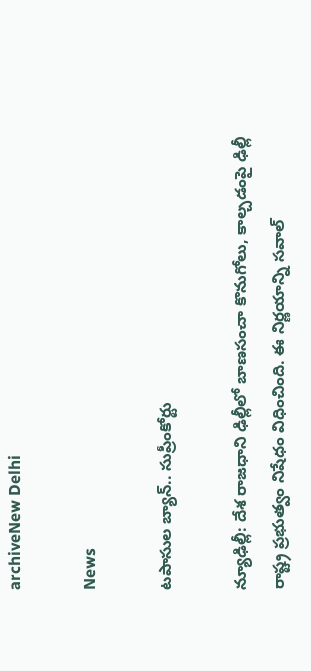archiveNew Delhi

News

టపాసుల బ్యాన్.. సుప్రీంకోర్టు

న్యూఢిల్లీ: దేశ రాజధాని ఢిల్లీలో బాణసంచా కొనుగోలు, కాల్చడంపై ఢిల్లీ రాష్ట్ర ప్రభుత్వం నిషేధం విధించింది. ఈ నిర్ణయాన్ని సవాల్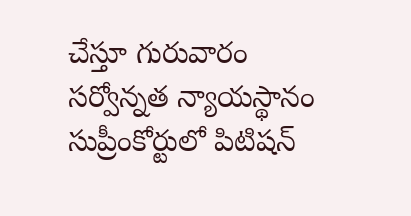చేస్తూ గురువారం సర్వోన్నత న్యాయస్థానం సుప్రీంకోర్టులో పిటిషన్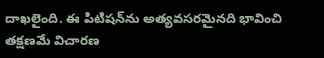దాఖలైంది. ఈ పిటిషన్‌ను అత్యవసరమైనది భావించి తక్షణమే విచారణ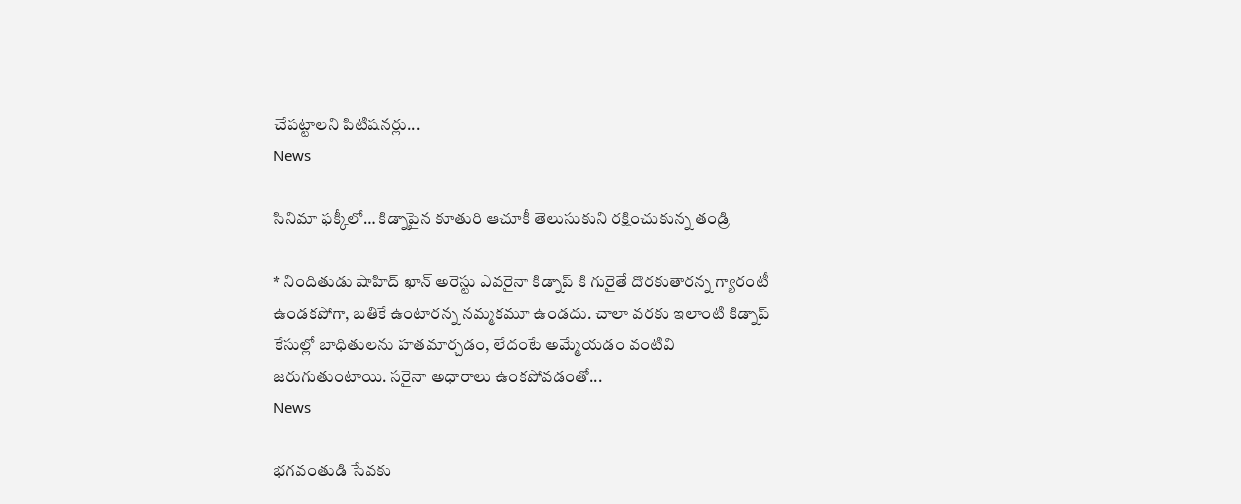చేపట్టాలని పిటిషనర్లు...
News

సినిమా ఫక్కీలో… కిడ్నాపైన కూతురి ఆచూకీ తెలుసుకుని రక్షించుకున్న తండ్రి

* నిందితుడు షాహిద్ ఖాన్ అరెస్టు ఎవరైనా కిడ్నాప్ ‌కి గురైతే దొరకుతారన్న గ్యారంటీ ఉండకపోగా, బతికే ఉంటారన్న నమ్మకమూ ఉండదు. చాలా వరకు ఇలాంటి కిడ్నాప్‌ కేసుల్లో బాధితులను హతమార్చడం, లేదంటే అమ్మేయడం వంటివి జరుగుతుంటాయి. సరైనా అధారాలు ఉంకపోవడంతో...
News

భగవంతుడి సేవకు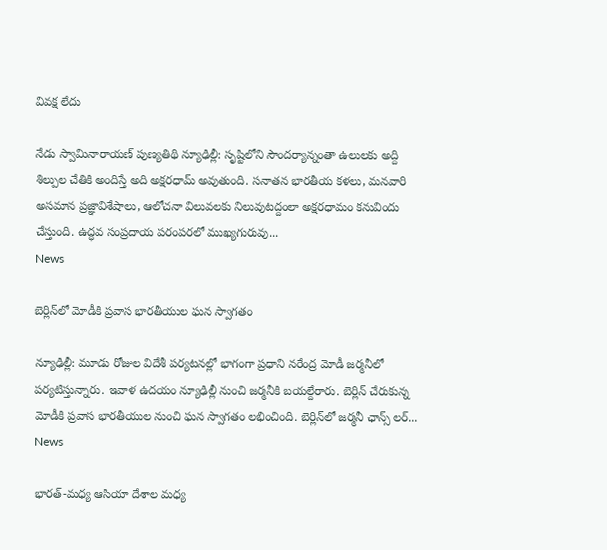వివక్ష లేదు

నేడు స్వామినారాయణ్ పుణ్యతిథి న్యూఢిల్లీ: సృష్టిలోని సౌందర్యాన్నంతా ఉలులకు అద్ది శిల్పుల చేతికి అందిస్తే అది అక్షరధామ్ అవుతుంది. సనాతన భారతీయ కళలు, మనవారి అసమాన ప్రజ్ఞావిశేషాలు, ఆలోచనా విలువలకు నిలువుటద్దంలా అక్షరధామం కనువిందు చేస్తుంది. ఉద్ధవ సంప్రదాయ పరంపరలో ముఖ్యగురువు...
News

బెర్లిన్‌లో మోడీకి ప్రవాస భారతీయుల ఘ‌న స్వాగ‌తం

న్యూఢిల్లీ: మూడు రోజుల విదేశీ పర్యటనల్లో భాగంగా ప్రధాని నరేంద్ర మోడీ జర్మనీలో పర్యటిస్తున్నారు. ఇవాళ ఉదయం న్యూఢిల్లీ నుంచి జర్మనీకి బయల్దేరారు. బెర్లిన్ చేరుకున్న మోడీకి ప్రవాస భారతీయుల నుంచి ఘన స్వాగతం లభించింది. బెర్లిన్‌లో జర్మనీ ఛాన్స్ లర్...
News

భారత్-మధ్య ఆసియా దేశాల మధ్య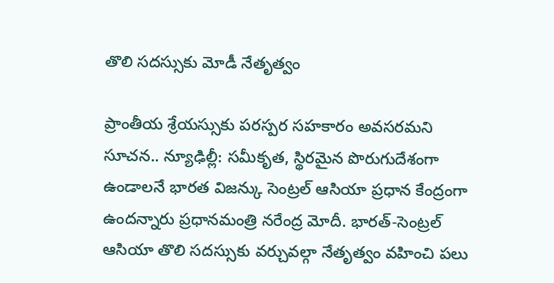తొలి సదస్సుకు మోడీ నేతృత్వం

ప్రాంతీయ శ్రేయస్సుకు పరస్పర సహకారం అవసరమని సూచన.. న్యూఢిల్లీ: సమీకృత, స్థిరమైన పొరుగుదేశంగా ఉండాలనే భారత విజన్కు సెంట్రల్ ఆసియా ప్రధాన కేంద్రంగా ఉందన్నారు ప్రధానమంత్రి నరేంద్ర మోదీ. భారత్-సెంట్రల్ ఆసియా తొలి సదస్సుకు వర్చువల్గా నేతృత్వం వహించి పలు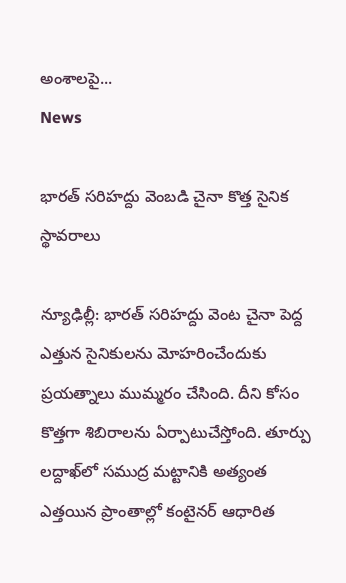అంశాలపై...
News

భారత్‌ సరిహద్దు వెంబడి చైనా కొత్త సైనిక స్థావరాలు

న్యూఢిల్లీ: భారత్ సరిహద్దు వెంట చైనా పెద్ద ఎత్తున సైనికులను మోహరించేందుకు ప్రయత్నాలు ముమ్మరం చేసింది. దీని కోసం కొత్తగా శిబిరాలను ఏర్పాటుచేస్తోంది. తూర్పు లద్దాఖ్‌లో సముద్ర మట్టానికి అత్యంత ఎత్తయిన ప్రాంతాల్లో కంటైనర్‌ ఆధారిత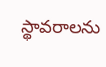స్థావరాలను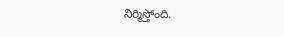నిర్మిస్తోంది.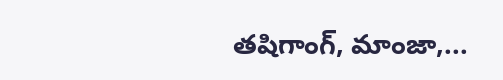తషిగాంగ్, మాంజా,...